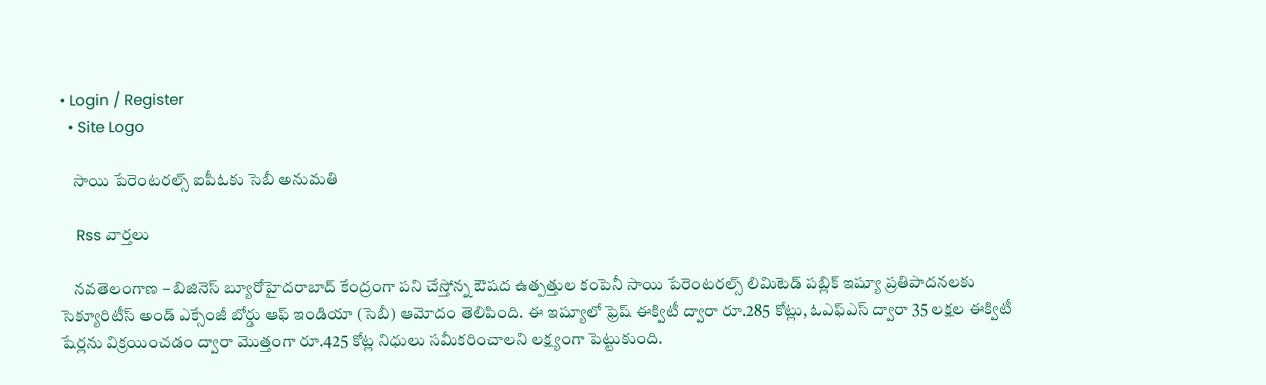• Login / Register
  • Site Logo

    సాయి పేరెంటరల్స్ ఐపీఓకు సెబీ అనుమతి

    Rss వార్తలు

    నవతెలంగాణ – బిజినెస్‌ బ్యూరోహైదరాబాద్‌ కేంద్రంగా పని చేస్తోన్న ఔషద ఉత్పత్తుల కంపెనీ సాయి పేరెంటరల్స్‌ లిమిటెడ్‌ పబ్లిక్‌ ఇష్యూ ప్రతిపాదనలకు సెక్యూరిటీస్‌ అండ్‌ ఎక్సేంజీ బోర్డు ఆఫ్‌ ఇండియా (సెబీ) ఆమోదం తెలిపింది. ఈ ఇష్యూలో ఫ్రెష్‌ ఈక్విటీ ద్వారా రూ.285 కోట్లు, ఓఎఫ్‌ఎస్‌ ద్వారా 35 లక్షల ఈక్విటీ షేర్లను విక్రయించడం ద్వారా మొత్తంగా రూ.425 కోట్ల నిధులు సమీకరించాలని లక్ష్యంగా పెట్టుకుంది.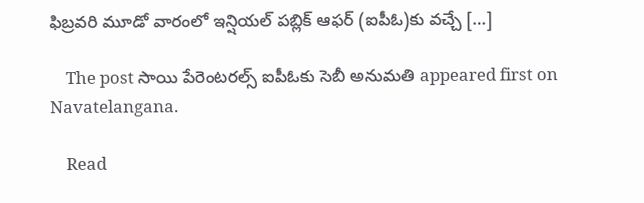ఫిబ్రవరి మూడో వారంలో ఇన్షియల్‌ పబ్లిక్‌ ఆఫర్‌ (ఐపీఓ)కు వచ్చే […]

    The post సాయి పేరెంటరల్స్‌ ఐపీఓకు సెబీ అనుమతి appeared first on Navatelangana.

    Read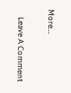More...

    Leave A Comment